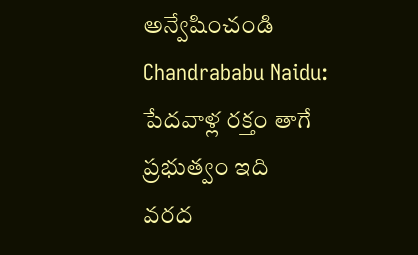అన్వేషించండి
Chandrababu Naidu: పేదవాళ్ల రక్తం తాగే ప్రభుత్వం ఇది
వరద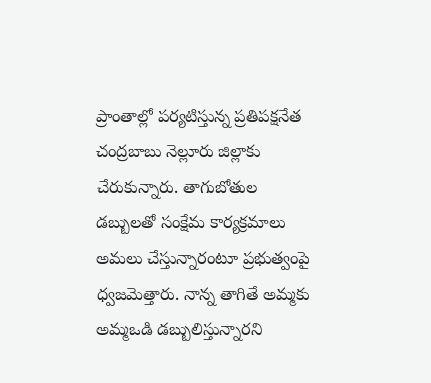ప్రాంతాల్లో పర్యటిస్తున్న ప్రతిపక్షనేత చంద్రబాబు నెల్లూరు జిల్లాకు చేరుకున్నారు. తాగుబోతుల డబ్బులతో సంక్షేమ కార్యక్రమాలు అమలు చేస్తున్నారంటూ ప్రభుత్వంపై ధ్వజమెత్తారు. నాన్న తాగితే అమ్మకు అమ్మఒడి డబ్బులిస్తున్నారని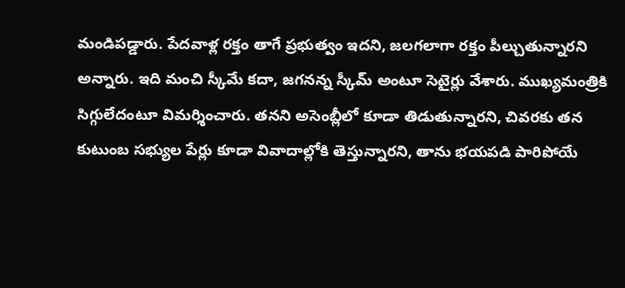మండిపడ్డారు. పేదవాళ్ల రక్తం తాగే ప్రభుత్వం ఇదని, జలగలాగా రక్తం పీల్చుతున్నారని అన్నారు. ఇది మంచి స్కీమే కదా, జగనన్న స్కీమ్ అంటూ సెటైర్లు వేశారు. ముఖ్యమంత్రికి సిగ్గులేదంటూ విమర్శించారు. తనని అసెంబ్లీలో కూడా తిడుతున్నారని, చివరకు తన కుటుంబ సభ్యుల పేర్లు కూడా వివాదాల్లోకి తెస్తున్నారని, తాను భయపడి పారిపోయే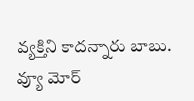వ్యక్తిని కాదన్నారు బాబు.
వ్యూ మోర్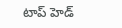టాప్ హెడ్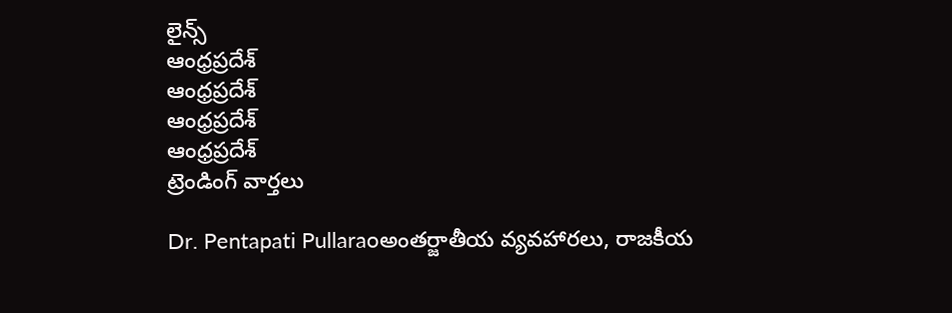లైన్స్
ఆంధ్రప్రదేశ్
ఆంధ్రప్రదేశ్
ఆంధ్రప్రదేశ్
ఆంధ్రప్రదేశ్
ట్రెండింగ్ వార్తలు

Dr. Pentapati Pullaraoఅంతర్జాతీయ వ్యవహారలు, రాజకీయ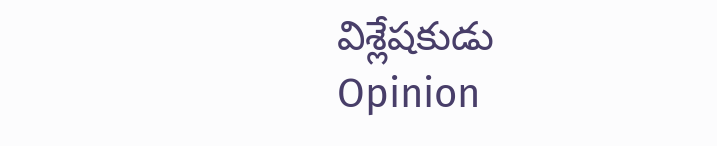విశ్లేషకుడు
Opinion